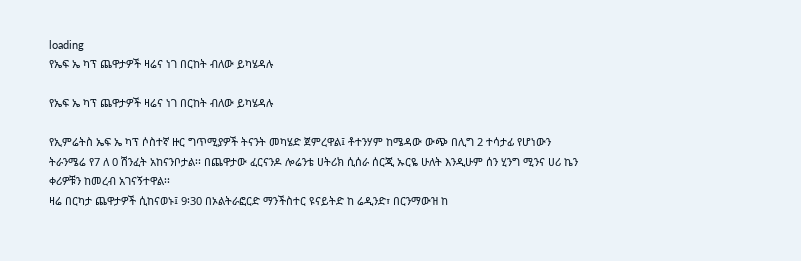loading
የኤፍ ኤ ካፕ ጨዋታዎች ዛሬና ነገ በርከት ብለው ይካሄዳሉ

የኤፍ ኤ ካፕ ጨዋታዎች ዛሬና ነገ በርከት ብለው ይካሄዳሉ

የኢምሬትስ ኤፍ ኤ ካፕ ሶስተኛ ዙር ግጥሚያዎች ትናንት መካሄድ ጀምረዋል፤ ቶተንሃም ከሜዳው ውጭ በሊግ 2 ተሳታፊ የሆነውን ትራንሜሬ የ7 ለ 0 ሽንፈት አከናንቦታል፡፡ በጨዋታው ፈርናንዶ ሎሬንቴ ሀትሪክ ሲሰራ ሰርጂ ኡርዬ ሁለት እንዲሁም ሰን ሂንግ ሚንና ሀሪ ኬን ቀሪዎቹን ከመረብ አገናኝተዋል፡፡
ዛሬ በርካታ ጨዋታዎች ሲከናወኑ፤ 9፡30 በኦልትራፎርድ ማንችስተር ዩናይትድ ከ ሬዲንድ፣ በርንማውዝ ከ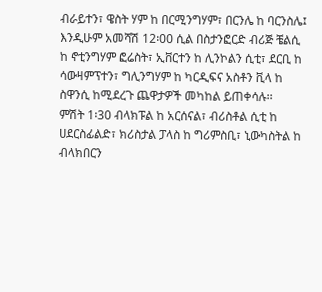ብራይተን፣ ዌስት ሃም ከ በርሚንግሃም፣ በርንሌ ከ ባርንስሌ፤ እንዲሁም አመሻሽ 12፡00 ሲል በስታንፎርድ ብሪጅ ቼልሲ ከ ኖቲንግሃም ፎሬስት፣ ኢቨርተን ከ ሊንኮልን ሲቲ፣ ደርቢ ከ ሳውዛምፕተን፣ ግሊንግሃም ከ ካርዲፍና አስቶን ቪላ ከ ስዋንሲ ከሚደረጉ ጨዋታዎች መካከል ይጠቀሳሉ፡፡
ምሽት 1፡30 ብላክፑል ከ አርሰናል፣ ብሪስቶል ሲቲ ከ ሀደርስፊልድ፣ ክሪስታል ፓላስ ከ ግሪምስቢ፣ ኒውካስትል ከ ብላክበርን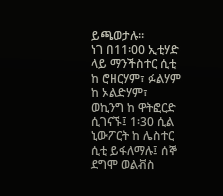ይጫወታሉ፡፡
ነገ በ11፡00 ኢቲሃድ ላይ ማንችስተር ሲቲ ከ ሮዘርሃም፣ ፉልሃም ከ ኦልድሃም፣ ወኪንግ ከ ዋትፎርድ ሲገናኙ፤ 1፡30 ሲል ኒውፖርት ከ ሌስተር ሲቲ ይፋለማሉ፤ ሰኞ ደግሞ ወልቭስ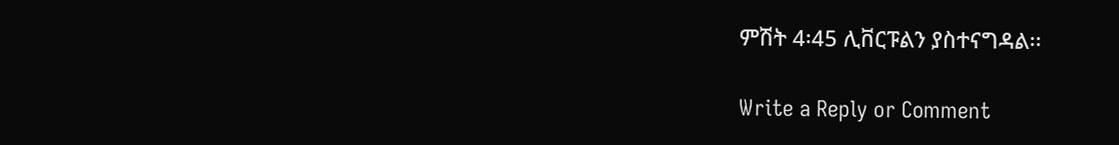ምሽት 4፡45 ሊቨርፑልን ያስተናግዳል፡፡

Write a Reply or Comment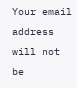Your email address will not be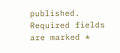published. Required fields are marked *